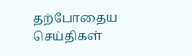தற்போதைய செய்திகள்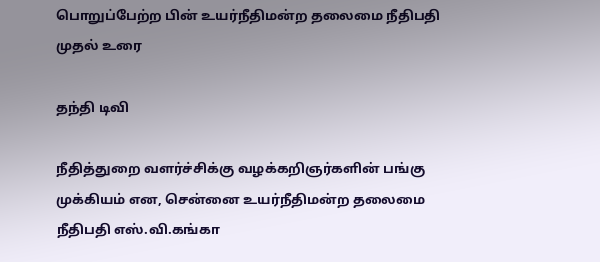பொறுப்பேற்ற பின் உயர்நீதிமன்ற தலைமை நீதிபதி முதல் உரை

தந்தி டிவி

நீதித்துறை வளர்ச்சிக்கு வழக்கறிஞர்களின் பங்கு முக்கியம் என, சென்னை உயர்நீதிமன்ற தலைமை நீதிபதி எஸ்.வி.கங்கா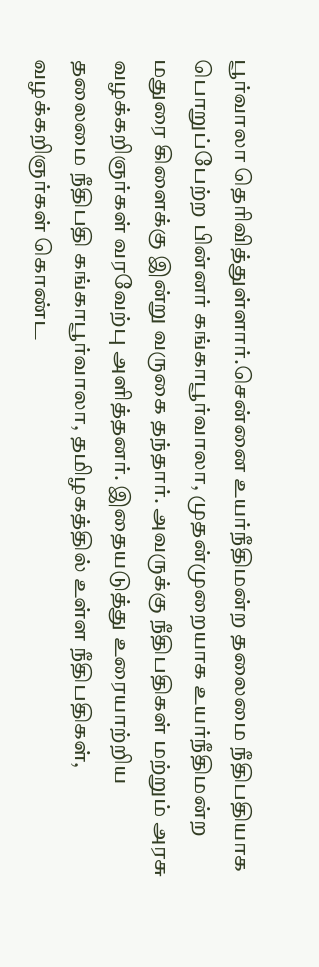பூர்வாலா தெரிவித்துள்ளார்.சென்னை உயர்நீதிமன்ற தலைமை நீதிபதியாக பொறுப்பேற்ற பின்னர் கங்காபூர்வாலா, முதன்முறையாக உயர்நீதிமன்ற மதுரை கிளைக்கு இன்று வருகை தந்தார். அவருக்கு நீதிபதிகள் மற்றும் அரசு வழக்கறிஞர்கள் வரவேற்பு அளித்தனர். இதையடுத்து உரையாற்றிய தலைமை நீதிபதி கங்காபூர்வாலா, தமிழகத்தில் உள்ள நீதிபதிகள், வழக்கறிஞர்கள் கொண்ட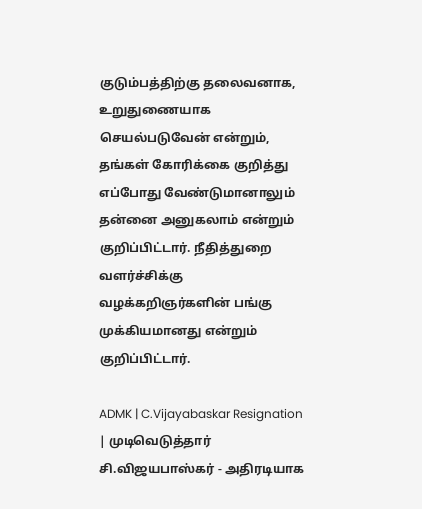குடும்பத்திற்கு தலைவனாக, உறுதுணையாக செயல்படுவேன் என்றும், தங்கள் கோரிக்கை குறித்து எப்போது வேண்டுமானாலும் தன்னை அனுகலாம் என்றும் குறிப்பிட்டார். நீதித்துறை வளர்ச்சிக்கு வழக்கறிஞர்களின் பங்கு முக்கியமானது என்றும் குறிப்பிட்டார்.

ADMK | C.Vijayabaskar Resignation | முடிவெடுத்தார் சி.விஜயபாஸ்கர் - அதிரடியாக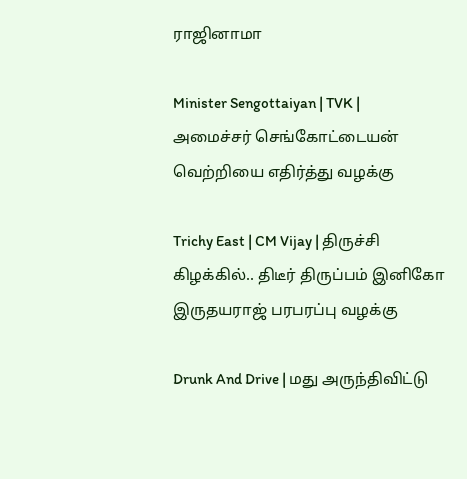ராஜினாமா

Minister Sengottaiyan | TVK | அமைச்சர் செங்கோட்டையன் வெற்றியை எதிர்த்து வழக்கு

Trichy East | CM Vijay | திருச்சி கிழக்கில்.. திடீர் திருப்பம் இனிகோ இருதயராஜ் பரபரப்பு வழக்கு

Drunk And Drive | மது அருந்திவிட்டு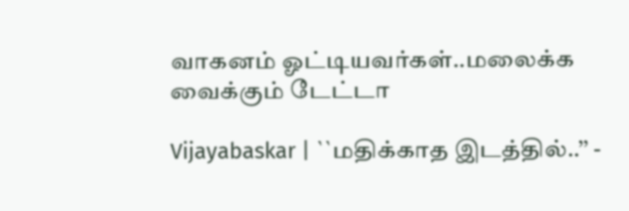வாகனம் ஓட்டியவர்கள்..மலைக்க வைக்கும் டேட்டா

Vijayabaskar | ``மதிக்காத இடத்தில்..’’ -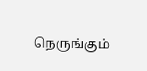நெருங்கும்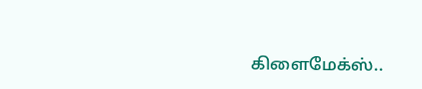கிளைமேக்ஸ்..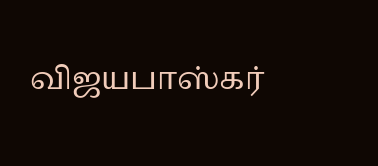விஜயபாஸ்கர்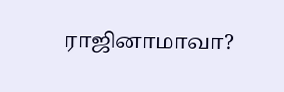ராஜினாமாவா?